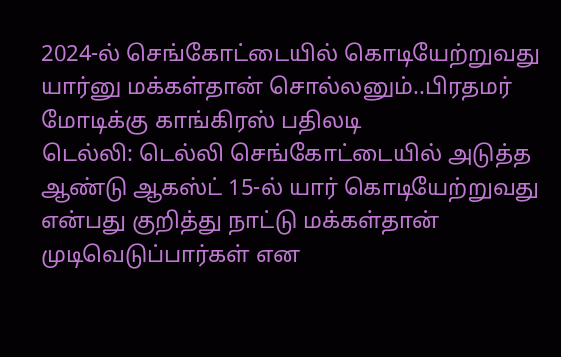2024-ல் செங்கோட்டையில் கொடியேற்றுவது யார்னு மக்கள்தான் சொல்லனும்..பிரதமர் மோடிக்கு காங்கிரஸ் பதிலடி
டெல்லி: டெல்லி செங்கோட்டையில் அடுத்த ஆண்டு ஆகஸ்ட் 15-ல் யார் கொடியேற்றுவது என்பது குறித்து நாட்டு மக்கள்தான் முடிவெடுப்பார்கள் என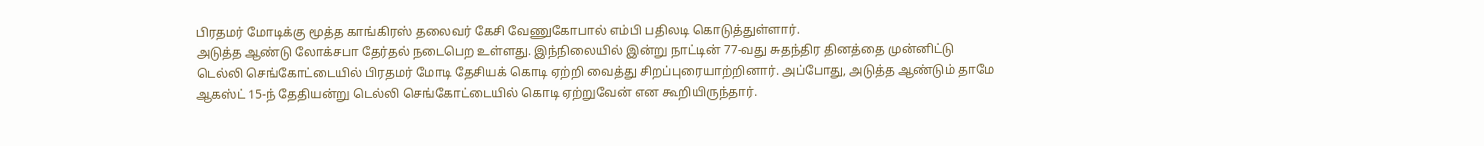பிரதமர் மோடிக்கு மூத்த காங்கிரஸ் தலைவர் கேசி வேணுகோபால் எம்பி பதிலடி கொடுத்துள்ளார்.
அடுத்த ஆண்டு லோக்சபா தேர்தல் நடைபெற உள்ளது. இந்நிலையில் இன்று நாட்டின் 77-வது சுதந்திர தினத்தை முன்னிட்டு டெல்லி செங்கோட்டையில் பிரதமர் மோடி தேசியக் கொடி ஏற்றி வைத்து சிறப்புரையாற்றினார். அப்போது, அடுத்த ஆண்டும் தாமே ஆகஸ்ட் 15-ந் தேதியன்று டெல்லி செங்கோட்டையில் கொடி ஏற்றுவேன் என கூறியிருந்தார்.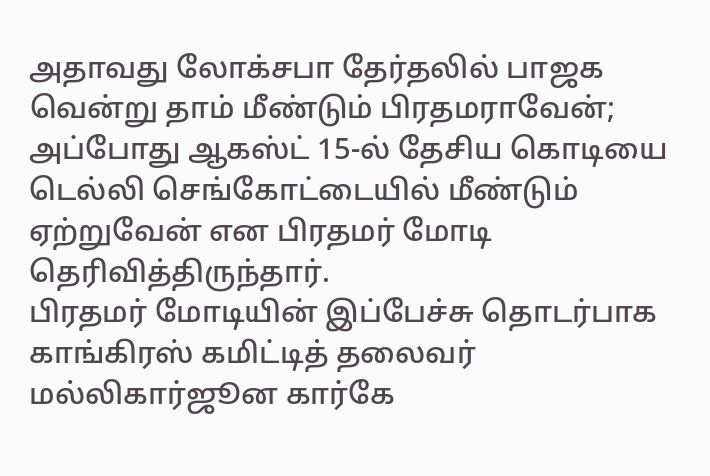அதாவது லோக்சபா தேர்தலில் பாஜக வென்று தாம் மீண்டும் பிரதமராவேன்; அப்போது ஆகஸ்ட் 15-ல் தேசிய கொடியை டெல்லி செங்கோட்டையில் மீண்டும் ஏற்றுவேன் என பிரதமர் மோடி தெரிவித்திருந்தார்.
பிரதமர் மோடியின் இப்பேச்சு தொடர்பாக காங்கிரஸ் கமிட்டித் தலைவர் மல்லிகார்ஜூன கார்கே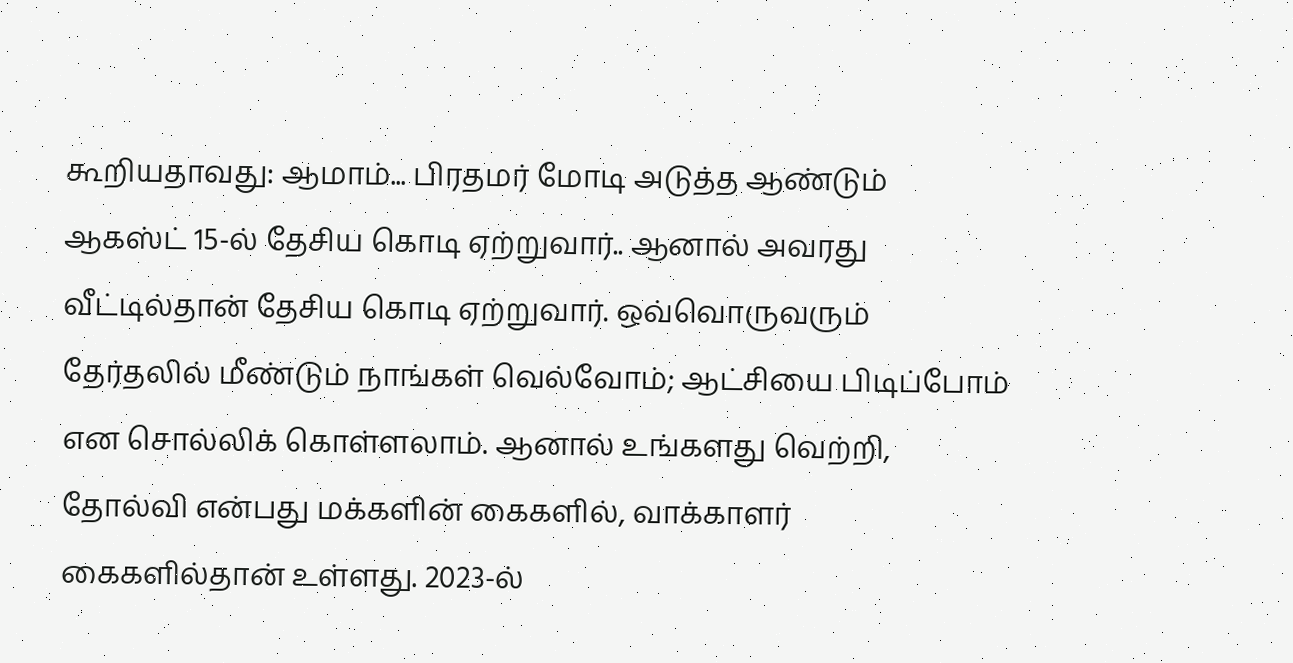கூறியதாவது: ஆமாம்... பிரதமர் மோடி அடுத்த ஆண்டும் ஆகஸ்ட் 15-ல் தேசிய கொடி ஏற்றுவார்.. ஆனால் அவரது வீட்டில்தான் தேசிய கொடி ஏற்றுவார். ஒவ்வொருவரும் தேர்தலில் மீண்டும் நாங்கள் வெல்வோம்; ஆட்சியை பிடிப்போம் என சொல்லிக் கொள்ளலாம். ஆனால் உங்களது வெற்றி, தோல்வி என்பது மக்களின் கைகளில், வாக்காளர் கைகளில்தான் உள்ளது. 2023-ல்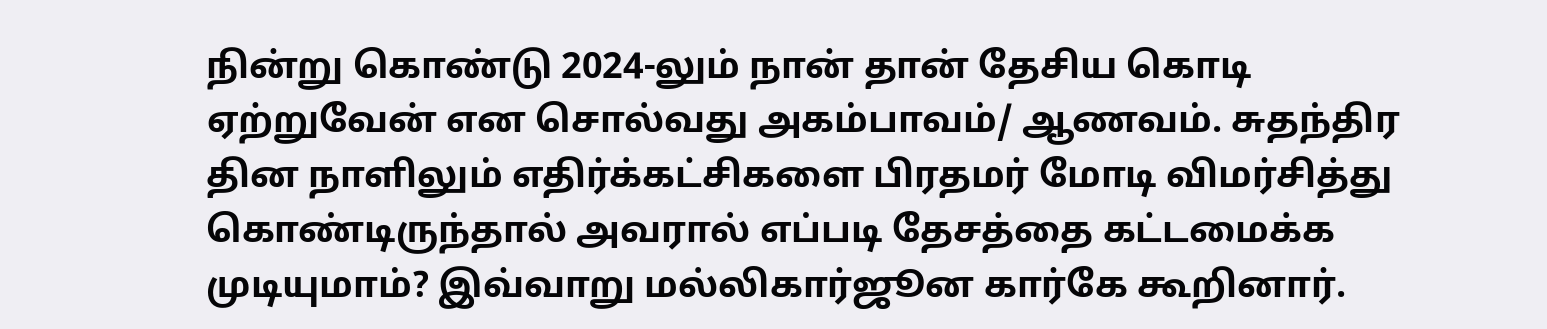நின்று கொண்டு 2024-லும் நான் தான் தேசிய கொடி ஏற்றுவேன் என சொல்வது அகம்பாவம்/ ஆணவம். சுதந்திர தின நாளிலும் எதிர்க்கட்சிகளை பிரதமர் மோடி விமர்சித்து கொண்டிருந்தால் அவரால் எப்படி தேசத்தை கட்டமைக்க முடியுமாம்? இவ்வாறு மல்லிகார்ஜூன கார்கே கூறினார்.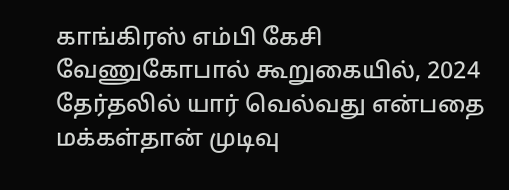காங்கிரஸ் எம்பி கேசி வேணுகோபால் கூறுகையில், 2024 தேர்தலில் யார் வெல்வது என்பதை மக்கள்தான் முடிவு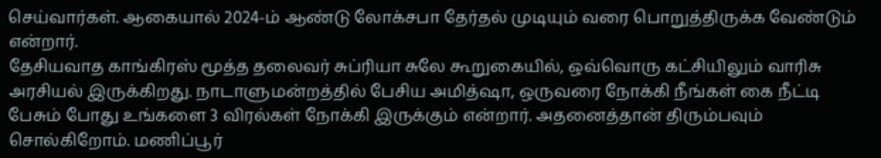செய்வார்கள். ஆகையால் 2024-ம் ஆண்டு லோக்சபா தேர்தல் முடியும் வரை பொறுத்திருக்க வேண்டும் என்றார்.
தேசியவாத காங்கிரஸ் மூத்த தலைவர் சுப்ரியா சுலே கூறுகையில், ஒவ்வொரு கட்சியிலும் வாரிசு அரசியல் இருக்கிறது. நாடாளுமன்றத்தில் பேசிய அமித்ஷா, ஒருவரை நோக்கி நீங்கள் கை நீட்டி பேசும் போது உங்களை 3 விரல்கள் நோக்கி இருக்கும் என்றார். அதனைத்தான் திரும்பவும் சொல்கிறோம். மணிப்பூர்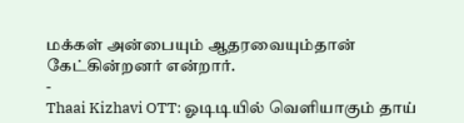மக்கள் அன்பையும் ஆதரவையும்தான் கேட்கின்றனர் என்றார்.
-
Thaai Kizhavi OTT: ஓடிடியில் வெளியாகும் தாய்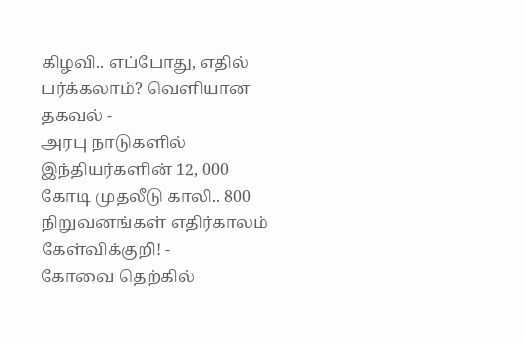கிழவி.. எப்போது, எதில் பர்க்கலாம்? வெளியான தகவல் -
அரபு நாடுகளில் இந்தியர்களின் 12, 000 கோடி முதலீடு காலி.. 800 நிறுவனங்கள் எதிர்காலம் கேள்விக்குறி! -
கோவை தெற்கில்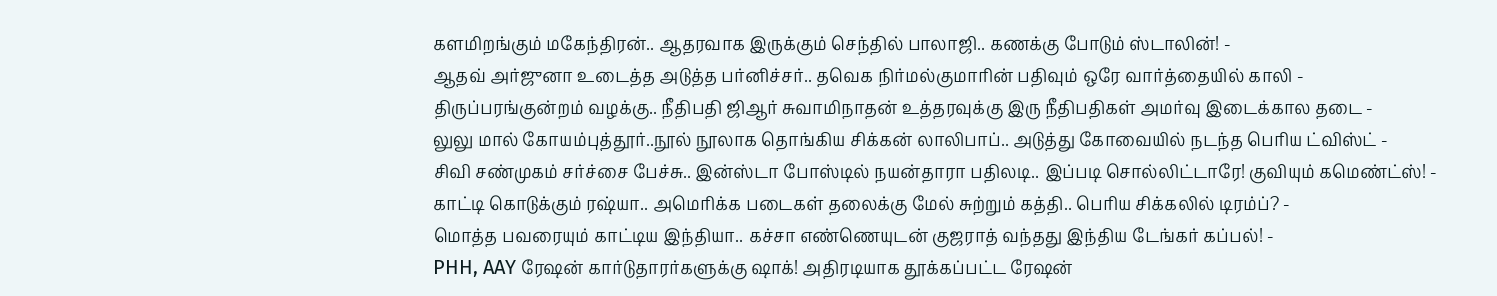களமிறங்கும் மகேந்திரன்.. ஆதரவாக இருக்கும் செந்தில் பாலாஜி.. கணக்கு போடும் ஸ்டாலின்! -
ஆதவ் அர்ஜுனா உடைத்த அடுத்த பர்னிச்சர்.. தவெக நிர்மல்குமாரின் பதிவும் ஒரே வார்த்தையில் காலி -
திருப்பரங்குன்றம் வழக்கு.. நீதிபதி ஜிஆர் சுவாமிநாதன் உத்தரவுக்கு இரு நீதிபதிகள் அமர்வு இடைக்கால தடை -
லுலு மால் கோயம்புத்தூர்..நூல் நூலாக தொங்கிய சிக்கன் லாலிபாப்.. அடுத்து கோவையில் நடந்த பெரிய ட்விஸ்ட் -
சிவி சண்முகம் சர்ச்சை பேச்சு.. இன்ஸ்டா போஸ்டில் நயன்தாரா பதிலடி.. இப்படி சொல்லிட்டாரே! குவியும் கமெண்ட்ஸ்! -
காட்டி கொடுக்கும் ரஷ்யா.. அமெரிக்க படைகள் தலைக்கு மேல் சுற்றும் கத்தி.. பெரிய சிக்கலில் டிரம்ப்? -
மொத்த பவரையும் காட்டிய இந்தியா.. கச்சா எண்ணெயுடன் குஜராத் வந்தது இந்திய டேங்கர் கப்பல்! -
PHH, AAY ரேஷன் கார்டுதாரர்களுக்கு ஷாக்! அதிரடியாக தூக்கப்பட்ட ரேஷன்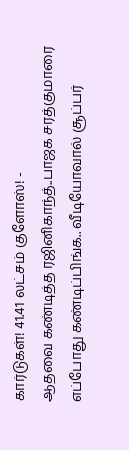கார்டுகள்! 41.41 லட்சம் குளோஸ்! -
ஆதவை கண்டித்த ரஜினிகாந்த்..பாஜக சரத்குமாரை எப்போது கண்டிப்பிங்க.. வீடியோவால் சூப்பர்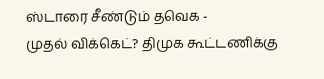ஸ்டாரை சீண்டும் தவெக -
முதல் விக்கெட்? திமுக கூட்டணிக்கு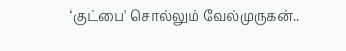‘குட்பை' சொல்லும் வேல்முருகன்..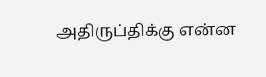அதிருப்திக்கு என்ன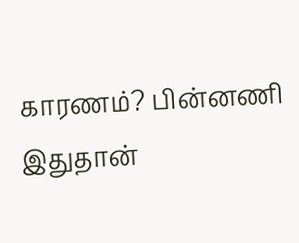காரணம்? பின்னணி இதுதான்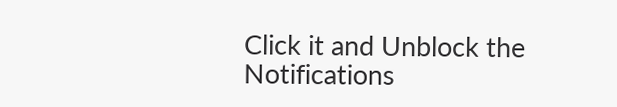Click it and Unblock the Notifications